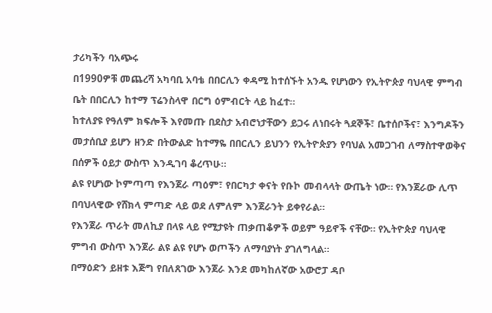ታሪካችን ባአጭሩ
በ1990ዎቹ መጨረሻ አካባቢ አባቴ በበርሊን ቀዳሚ ከተሰኙት አንዱ የሆነውን የኢትዮጵያ ባህላዊ ምግብ ቤት በበርሊን ከተማ ፕሬንስላዋ በርግ ዕምብርት ላይ ከፈተ።
ከተለያዩ የዓለም ክፍሎች እየመጡ በደስታ አብሮነታቸውን ይጋሩ ለነበሩት ጓደኞች፣ ቤተሰቦችና፣ እንግዶችን መታሰቢያ ይሆን ዘንድ በትውልድ ከተማዬ በበርሊን ይህንን የኢትዮጵያን የባህል አመጋገብ ለማስተዋወቅና በሰዎች ዕይታ ውስጥ እንዲገባ ቆረጥሁ።
ልዩ የሆነው ኮምጣጣ የእንጀራ ጣዕም፣ የበርካታ ቀናት የቡኮ መብላላት ውጤት ነው። የእንጀራው ሊጥ በባህላዊው የሸክላ ምጣድ ላይ ወደ ለምለም እንጀራንት ይቀየራል።
የእንጀራ ጥራት መለኪያ በላዩ ላይ የሚታዩት ጠቃጠቆዎች ወይም ዓይኖች ናቸው። የኢትዮጵያ ባህላዊ ምግብ ውስጥ እንጀራ ልዩ ልዩ የሆኑ ወጦችን ለማባያነት ያገለግላል።
በማዕድን ይዘቱ እጅግ የበለጸገው እንጀራ እንደ መካከለኛው አውሮፓ ዳቦ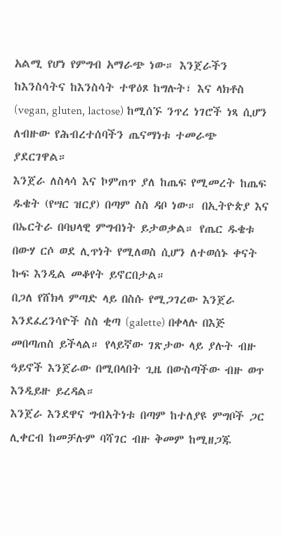አልሚ የሆነ የምግብ አማራጭ ነው። እንጀራችን ከእንስሳትና ከእንስሳት ተዋዕጾ ከግሉት፣ እና ላክቶስ (vegan, gluten, lactose) ከሚሰኙ ንጥረ ነገሮች ነጻ ሲሆን ለብዙው የሕብረተሰባችን ጤናማነቱ ተመራጭ ያደርገዋል።
እንጀራ ለስላሳ እና ኮምጠጥ ያለ ከጤፍ የሚመረት ከጤፍ ዱቄት (የሣር ዝርያ) በጣም ስስ ዳቦ ነው። በኢትዮጵያ እና በኤርትራ በባህላዊ ምግብነት ይታወቃል። የጤር ዱቄቱ በውሃ ርሶ ወደ ሊጥነት የሚለወስ ሲሆን ለተወሰኑ ቀናት ኩፍ እንዲል መቆየት ይኖርበታል።
በጋለ የሸክላ ምጣድ ላይ በስሱ የሚጋገረው እንጀራ እንደፈረንሳዮች ስስ ቂጣ (galette) በቀላሉ በእጅ መበጣጠስ ይችላል። የላይኛው ገጽታው ላይ ያሉት ብዙ ዓይኖች እንጀራው በሚበላበት ጊዜ በውስጣችው ብዙ ወጥ እንዲይዙ ይረዳል።
እንጀራ እንደዋና ግብአትነቱ በጣም ከተለያዩ ምግቦች ጋር ሊቀርብ ከመቻሉም ባሻገር ብዙ ቅመም ከሚዘጋጁ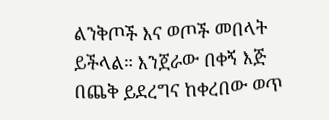ልንቅጦች እና ወጦች መበላት ይችላል። እንጀራው በቀኝ እጅ በጨቅ ይደረግና ከቀረበው ወጥ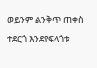ወይንም ልንቅጥ ጠቀስ ተደርጎ እንደየፍላጎቱ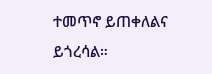ተመጥኖ ይጠቀለልና ይጎረሳል።